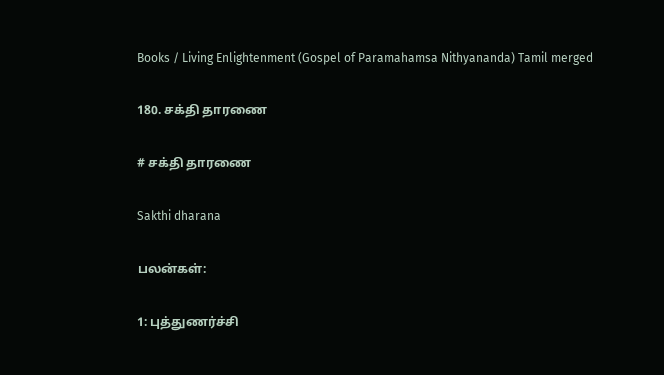Books / Living Enlightenment (Gospel of Paramahamsa Nithyananda) Tamil merged

180. சக்தி தாரணை

# சக்தி தாரணை

Sakthi dharana

பலன்கள்:

1: புத்துணர்ச்சி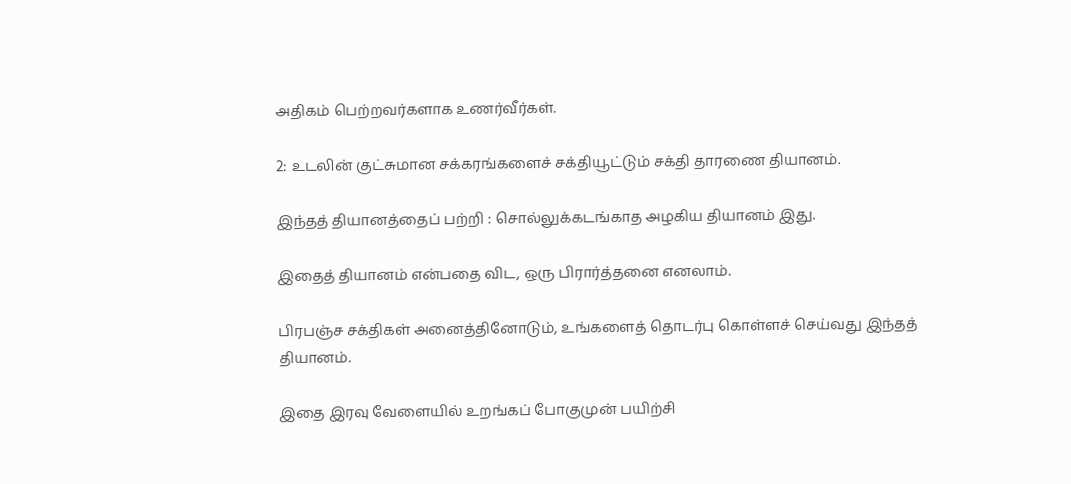அதிகம் பெற்றவர்களாக உணர்வீர்கள்.

2: உடலின் குட்சுமான சக்கரங்களைச் சக்தியூட்டும் சக்தி தாரணை தியானம்.

இந்தத் தியானத்தைப் பற்றி : சொல்லுக்கடங்காத அழகிய தியானம் இது.

இதைத் தியானம் என்பதை விட, ஒரு பிரார்த்தனை எனலாம்.

பிரபஞ்ச சக்திகள் அனைத்தினோடும், உங்களைத் தொடர்பு கொள்ளச் செய்வது இந்தத் தியானம்.

இதை இரவு வேளையில் உறங்கப் போகுமுன் பயிற்சி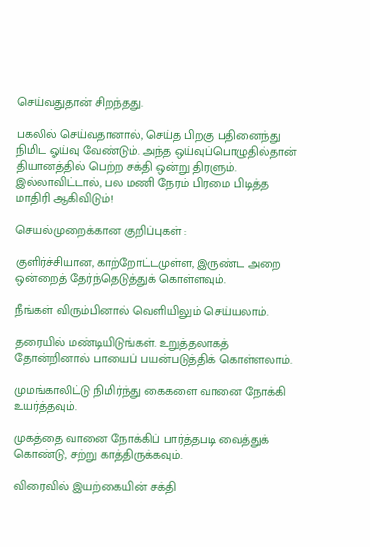செய்வதுதான் சிறந்தது.

பகலில் செய்வதானால், செய்த பிறகு பதினைந்து நிமிட ஓய்வு வேண்டும். அந்த ஒய்வுப்பொழுதில்தான் தியானத்தில் பெற்ற சக்தி ஒன்று திரளும். இல்லாவிட்டால், பல மணி நேரம் பிரமை பிடித்த மாதிரி ஆகிவிடும்!

செயல்முறைக்கான குறிப்புகள் :

குளிர்ச்சியான, காற்றோட்டமுள்ள, இருண்ட அறை ஒன்றைத் தேர்ந்தெடுத்துக் கொள்ளவும்.

நீங்கள் விரும்பினால் வெளியிலும் செய்யலாம்.

தரையில் மண்டியிடுங்கள். உறுத்தலாகத் தோன்றினால் பாயைப் பயன்படுத்திக் கொள்ளலாம்.

முமங்காலிட்டு நிமிர்ந்து கைகளை வானை நோக்கி உயர்த்தவும்.

முகத்தை வானை நோக்கிப் பார்த்தபடி வைத்துக் கொண்டு, சற்று காத்திருக்கவும்.

விரைவில் இயற்கையின் சக்தி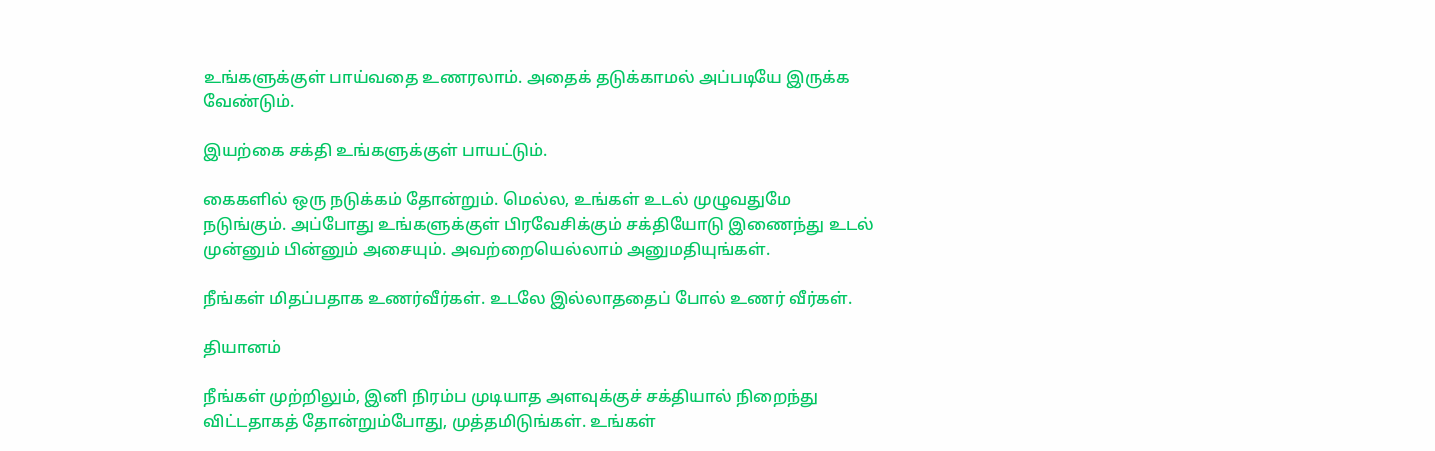உங்களுக்குள் பாய்வதை உணரலாம். அதைக் தடுக்காமல் அப்படியே இருக்க வேண்டும்.

இயற்கை சக்தி உங்களுக்குள் பாயட்டும்.

கைகளில் ஒரு நடுக்கம் தோன்றும். மெல்ல, உங்கள் உடல் முழுவதுமே நடுங்கும். அப்போது உங்களுக்குள் பிரவேசிக்கும் சக்தியோடு இணைந்து உடல் முன்னும் பின்னும் அசையும். அவற்றையெல்லாம் அனுமதியுங்கள்.

நீங்கள் மிதப்பதாக உணர்வீர்கள். உடலே இல்லாததைப் போல் உணர் வீர்கள்.

தியானம்

நீங்கள் முற்றிலும், இனி நிரம்ப முடியாத அளவுக்குச் சக்தியால் நிறைந்து விட்டதாகத் தோன்றும்போது, முத்தமிடுங்கள். உங்கள்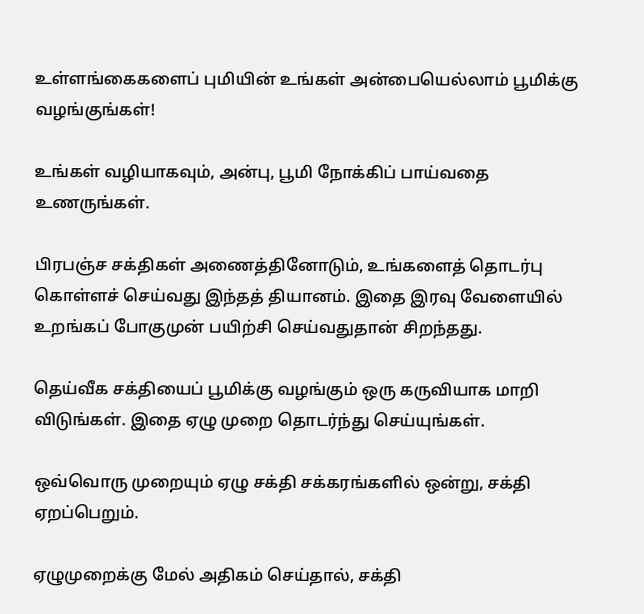உள்ளங்கைகளைப் புமியின் உங்கள் அன்பையெல்லாம் பூமிக்கு வழங்குங்கள்!

உங்கள் வழியாகவும், அன்பு, பூமி நோக்கிப் பாய்வதை உணருங்கள்.

பிரபஞ்ச சக்திகள் அணைத்தினோடும், உங்களைத் தொடர்பு கொள்ளச் செய்வது இந்தத் தியானம். இதை இரவு வேளையில் உறங்கப் போகுமுன் பயிற்சி செய்வதுதான் சிறந்தது.

தெய்வீக சக்தியைப் பூமிக்கு வழங்கும் ஒரு கருவியாக மாறி விடுங்கள். இதை ஏழு முறை தொடர்ந்து செய்யுங்கள்.

ஒவ்வொரு முறையும் ஏழு சக்தி சக்கரங்களில் ஒன்று, சக்தி ஏறப்பெறும்.

ஏழுமுறைக்கு மேல் அதிகம் செய்தால், சக்தி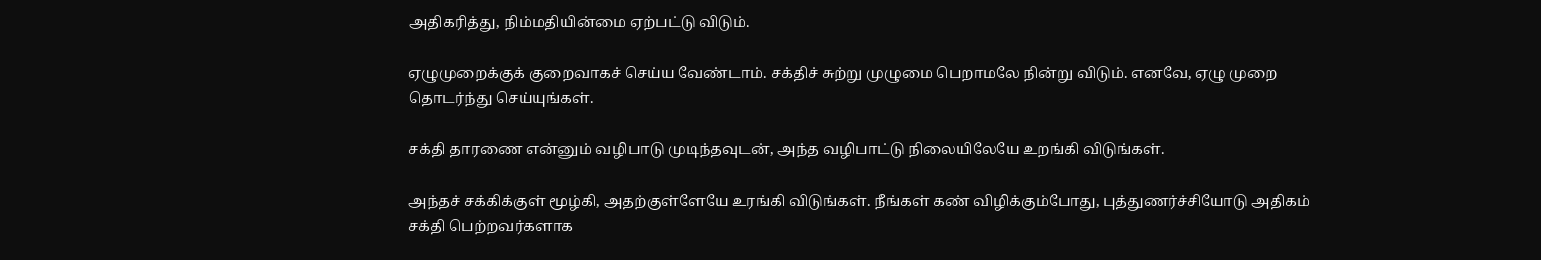அதிகரித்து, நிம்மதியின்மை ஏற்பட்டு விடும்.

ஏழுமுறைக்குக் குறைவாகச் செய்ய வேண்டாம். சக்திச் சுற்று முழுமை பெறாமலே நின்று விடும். எனவே, ஏழு முறை தொடர்ந்து செய்யுங்கள்.

சக்தி தாரணை என்னும் வழிபாடு முடிந்தவுடன், அந்த வழிபாட்டு நிலையிலேயே உறங்கி விடுங்கள்.

அந்தச் சக்கிக்குள் மூழ்கி, அதற்குள்ளேயே உரங்கி விடுங்கள். நீங்கள் கண் விழிக்கும்போது, புத்துணர்ச்சியோடு அதிகம் சக்தி பெற்றவர்களாக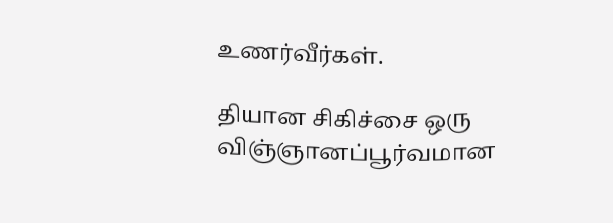உணர்வீர்கள்.

தியான சிகிச்சை ஒரு விஞ்ஞானப்பூர்வமான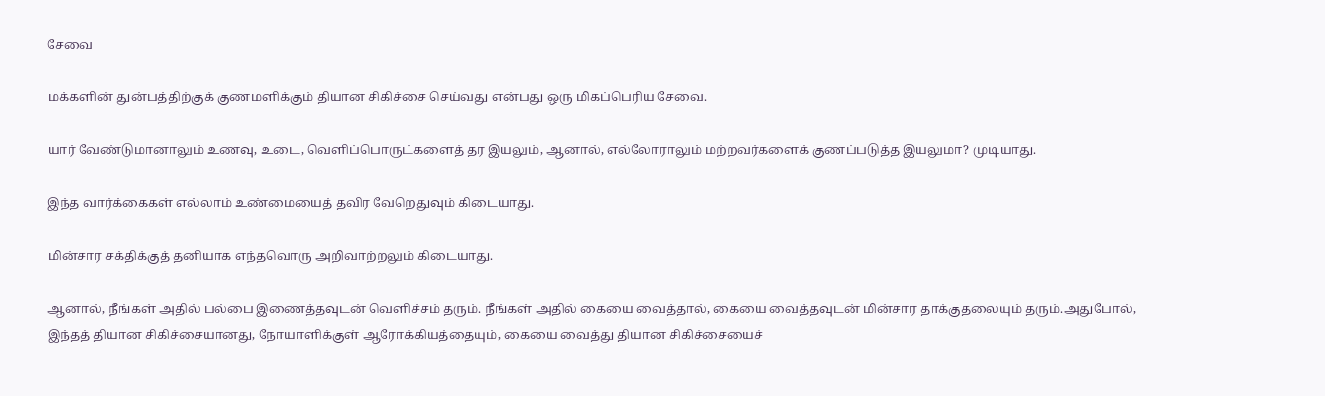சேவை

மக்களின் துன்பத்திற்குக் குணமளிக்கும் தியான சிகிச்சை செய்வது என்பது ஒரு மிகப்பெரிய சேவை.

யார் வேண்டுமானாலும் உணவு, உடை, வெளிப்பொருட்களைத் தர இயலும், ஆனால், எல்லோராலும் மற்றவர்களைக் குணப்படுத்த இயலுமா? முடியாது.

இந்த வார்க்கைகள் எல்லாம் உண்மையைத் தவிர வேறெதுவும் கிடையாது.

மின்சார சக்திக்குத் தனியாக எந்தவொரு அறிவாற்றலும் கிடையாது.

ஆனால், நீங்கள் அதில் பல்பை இணைத்தவுடன் வெளிச்சம் தரும். நீங்கள் அதில் கையை வைத்தால், கையை வைத்தவுடன் மின்சார தாக்குதலையும் தரும்.அதுபோல், இந்தத் தியான சிகிச்சையானது, நோயாளிக்குள் ஆரோக்கியத்தையும், கையை வைத்து தியான சிகிச்சையைச்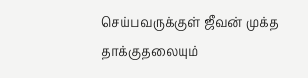செய்பவருக்குள் ஜீவன் முக்த தாக்குதலையும்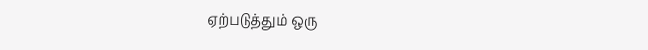ஏற்படுத்தும் ஒரு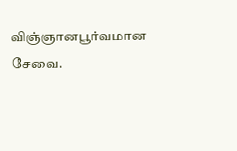விஞ்ஞானபூர்வமான சேவை.